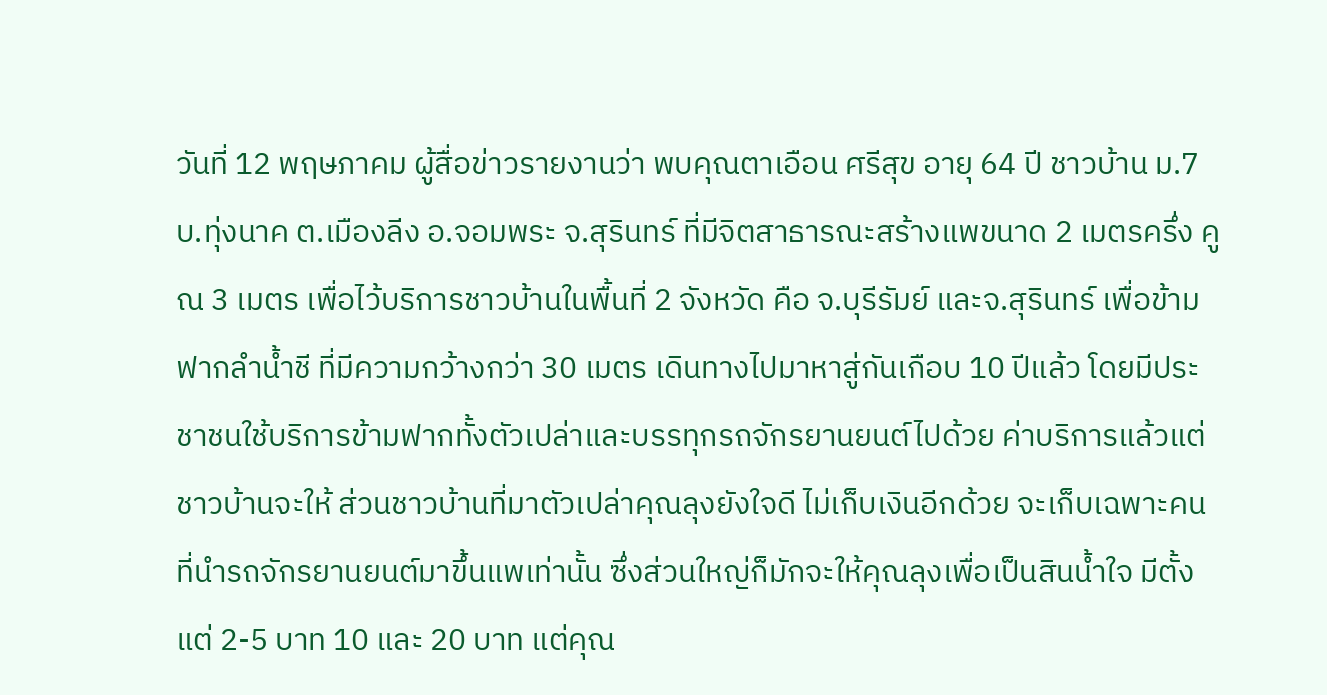วันที่ 12 พฤษภาคม ผู้สื่อข่าวรายงานว่า พบคุณตาเอือน ศรีสุข อายุ 64 ปี ชาวบ้าน ม.7 บ.ทุ่งนาค ต.เมืองลีง อ.จอมพระ จ.สุรินทร์ ที่มีจิตสาธารณะสร้างแพขนาด 2 เมตรครึ่ง คูณ 3 เมตร เพื่อไว้บริการชาวบ้านในพื้นที่ 2 จังหวัด คือ จ.บุรีรัมย์ และจ.สุรินทร์ เพื่อข้ามฟากลำน้ำชี ที่มีความกว้างกว่า 30 เมตร เดินทางไปมาหาสู่กันเกือบ 10 ปีแล้ว โดยมีประชาชนใช้บริการข้ามฟากทั้งตัวเปล่าและบรรทุกรถจักรยานยนต์ไปด้วย ค่าบริการแล้วแต่ชาวบ้านจะให้ ส่วนชาวบ้านที่มาตัวเปล่าคุณลุงยังใจดี ไม่เก็บเงินอีกด้วย จะเก็บเฉพาะคนที่นำรถจักรยานยนต์มาขึ้นแพเท่านั้น ซึ่งส่วนใหญ่ก็มักจะให้คุณลุงเพื่อเป็นสินน้ำใจ มีตั้งแต่ 2-5 บาท 10 และ 20 บาท แต่คุณ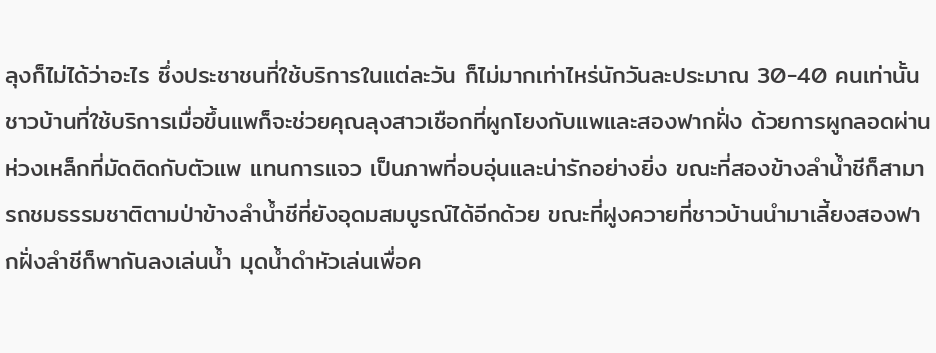ลุงก็ไม่ได้ว่าอะไร ซึ่งประชาชนที่ใช้บริการในแต่ละวัน ก็ไม่มากเท่าไหร่นักวันละประมาณ 30-40 คนเท่านั้น
ชาวบ้านที่ใช้บริการเมื่อขึ้นแพก็จะช่วยคุณลุงสาวเชือกที่ผูกโยงกับแพและสองฟากฝั่ง ด้วยการผูกลอดผ่านห่วงเหล็กที่มัดติดกับตัวแพ แทนการแจว เป็นภาพที่อบอุ่นและน่ารักอย่างยิ่ง ขณะที่สองข้างลำน้ำชีก็สามารถชมธรรมชาติตามป่าข้างลำน้ำชีที่ยังอุดมสมบูรณ์ได้อีกด้วย ขณะที่ฝูงควายที่ชาวบ้านนำมาเลี้ยงสองฟากฝั่งลำชีก็พากันลงเล่นน้ำ มุดน้ำดำหัวเล่นเพื่อค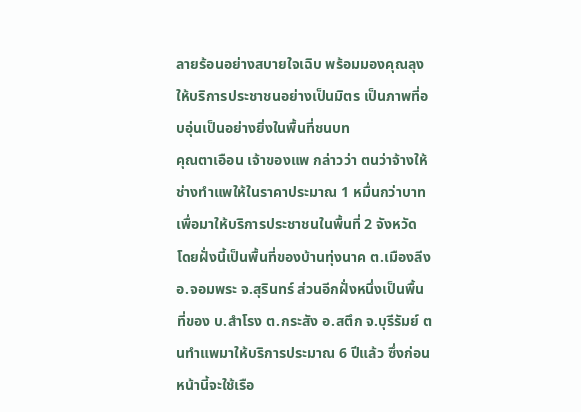ลายร้อนอย่างสบายใจเฉิบ พร้อมมองคุณลุงให้บริการประชาชนอย่างเป็นมิตร เป็นภาพที่อบอุ่นเป็นอย่างยิ่งในพื้นที่ชนบท
คุณตาเอือน เจ้าของแพ กล่าวว่า ตนว่าจ้างให้ช่างทำแพให้ในราคาประมาณ 1 หมื่นกว่าบาท เพื่อมาให้บริการประชาชนในพื้นที่ 2 จังหวัด โดยฝั่งนี้เป็นพื้นที่ของบ้านทุ่งนาค ต.เมืองลีง อ.จอมพระ จ.สุรินทร์ ส่วนอีกฝั่งหนึ่งเป็นพื้นที่ของ บ.สำโรง ต.กระสัง อ.สตึก จ.บุรีรัมย์ ตนทำแพมาให้บริการประมาณ 6 ปีแล้ว ซึ่งก่อนหน้านี้จะใช้เรือ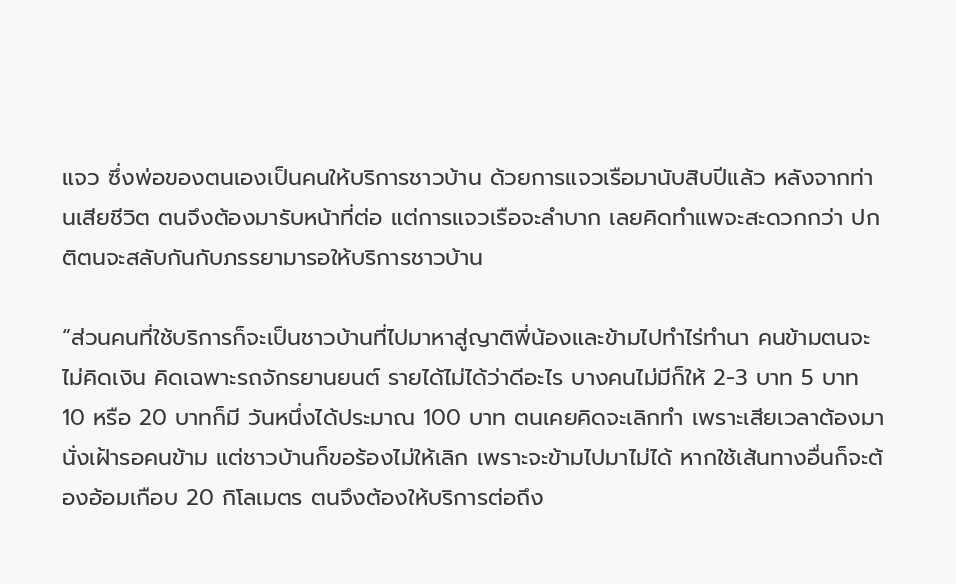แจว ซึ่งพ่อของตนเองเป็นคนให้บริการชาวบ้าน ด้วยการแจวเรือมานับสิบปีแล้ว หลังจากท่านเสียชีวิต ตนจึงต้องมารับหน้าที่ต่อ แต่การแจวเรือจะลำบาก เลยคิดทำแพจะสะดวกกว่า ปกติตนจะสลับกันกับภรรยามารอให้บริการชาวบ้าน

“ส่วนคนที่ใช้บริการก็จะเป็นชาวบ้านที่ไปมาหาสู่ญาติพี่น้องและข้ามไปทำไร่ทำนา คนข้ามตนจะไม่คิดเงิน คิดเฉพาะรถจักรยานยนต์ รายได้ไม่ได้ว่าดีอะไร บางคนไม่มีก็ให้ 2-3 บาท 5 บาท 10 หรือ 20 บาทก็มี วันหนึ่งได้ประมาณ 100 บาท ตนเคยคิดจะเลิกทำ เพราะเสียเวลาต้องมานั่งเฝ้ารอคนข้าม แต่ชาวบ้านก็ขอร้องไม่ให้เลิก เพราะจะข้ามไปมาไม่ได้ หากใช้เส้นทางอื่นก็จะต้องอ้อมเกือบ 20 กิโลเมตร ตนจึงต้องให้บริการต่อถึง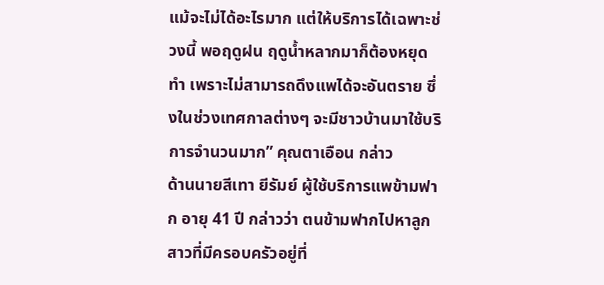แม้จะไม่ได้อะไรมาก แต่ให้บริการได้เฉพาะช่วงนี้ พอฤดูฝน ฤดูน้ำหลากมาก็ต้องหยุดทำ เพราะไม่สามารถดึงแพได้จะอันตราย ซึ่งในช่วงเทศกาลต่างๆ จะมีชาวบ้านมาใช้บริการจำนวนมาก” คุณตาเอือน กล่าว
ด้านนายสีเทา ยีรัมย์ ผู้ใช้บริการแพข้ามฟาก อายุ 41 ปี กล่าวว่า ตนข้ามฟากไปหาลูกสาวที่มีครอบครัวอยู่ที่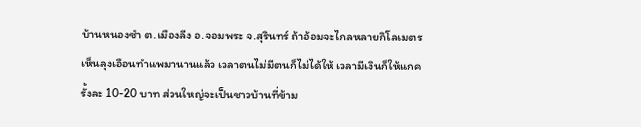บ้านหนองซำ ต.เมืองลีง อ.จอมพระ จ.สุรินทร์ ถ้าอ้อมจะไกลหลายกิโลเมตร เห็นลุงเอือนทำแพมานานแล้ว เวลาตนไม่มีตนก็ไม่ได้ให้ เวลามีเงินก็ให้แกครั้งละ 10-20 บาท ส่วนใหญ่จะเป็นชาวบ้านที่ข้าม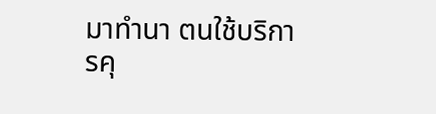มาทำนา ตนใช้บริการคุ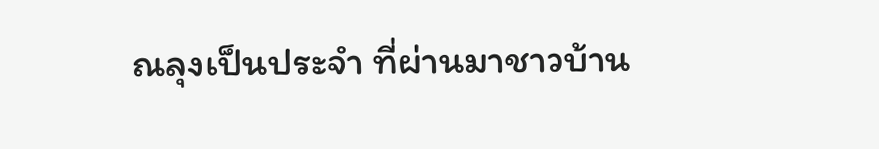ณลุงเป็นประจำ ที่ผ่านมาชาวบ้าน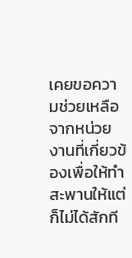เคยขอความช่วยเหลือจากหน่วยงานที่เกี่ยวข้องเพื่อให้ทำสะพานให้แต่ก็ไม่ได้สักที